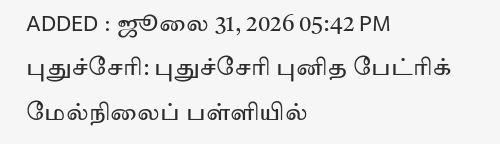ADDED : ஜூலை 31, 2026 05:42 PM
புதுச்சேரி: புதுச்சேரி புனித பேட்ரிக் மேல்நிலைப் பள்ளியில்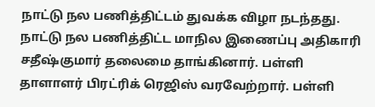நாட்டு நல பணித்திட்டம் துவக்க விழா நடந்தது.
நாட்டு நல பணித்திட்ட மாநில இணைப்பு அதிகாரி சதீஷ்குமார் தலைமை தாங்கினார். பள்ளி தாளாளர் பிரட்ரிக் ரெஜிஸ் வரவேற்றார். பள்ளி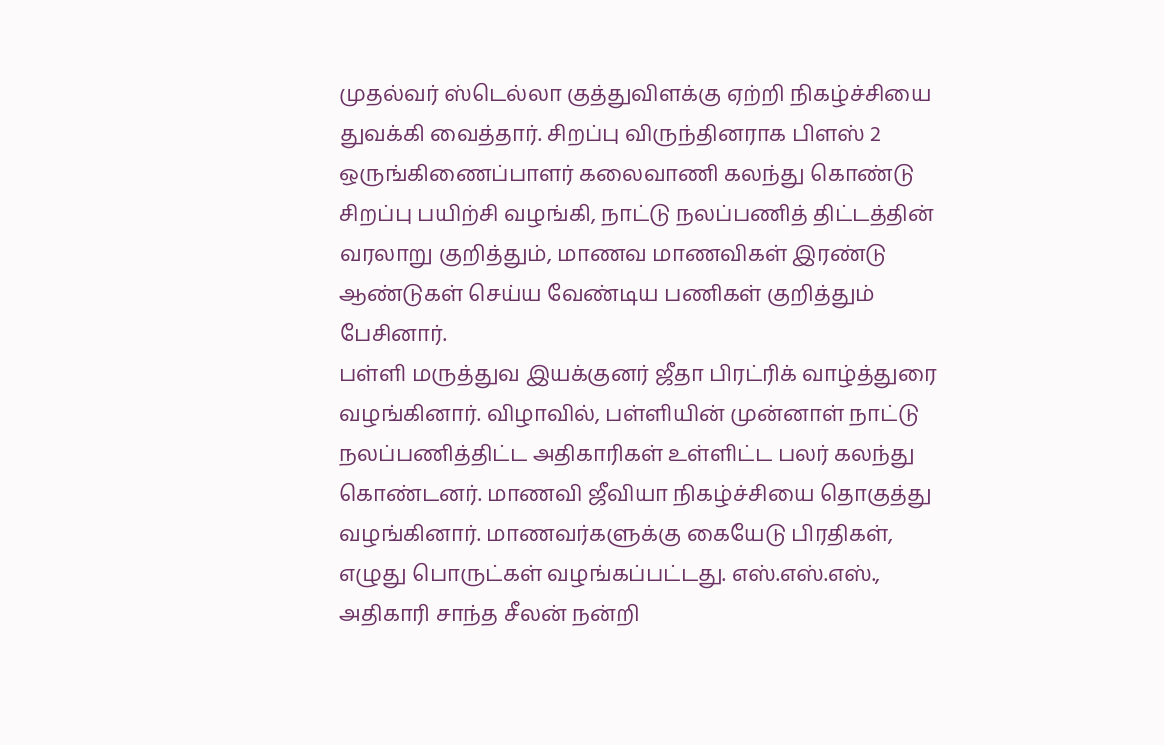முதல்வர் ஸ்டெல்லா குத்துவிளக்கு ஏற்றி நிகழ்ச்சியை துவக்கி வைத்தார். சிறப்பு விருந்தினராக பிளஸ் 2 ஒருங்கிணைப்பாளர் கலைவாணி கலந்து கொண்டு சிறப்பு பயிற்சி வழங்கி, நாட்டு நலப்பணித் திட்டத்தின் வரலாறு குறித்தும், மாணவ மாணவிகள் இரண்டு ஆண்டுகள் செய்ய வேண்டிய பணிகள் குறித்தும் பேசினார்.
பள்ளி மருத்துவ இயக்குனர் ஜீதா பிரட்ரிக் வாழ்த்துரை வழங்கினார். விழாவில், பள்ளியின் முன்னாள் நாட்டு நலப்பணித்திட்ட அதிகாரிகள் உள்ளிட்ட பலர் கலந்து கொண்டனர். மாணவி ஜீவியா நிகழ்ச்சியை தொகுத்து வழங்கினார். மாணவர்களுக்கு கையேடு பிரதிகள், எழுது பொருட்கள் வழங்கப்பட்டது. எஸ்.எஸ்.எஸ்., அதிகாரி சாந்த சீலன் நன்றி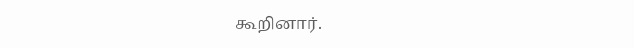கூறினார்.